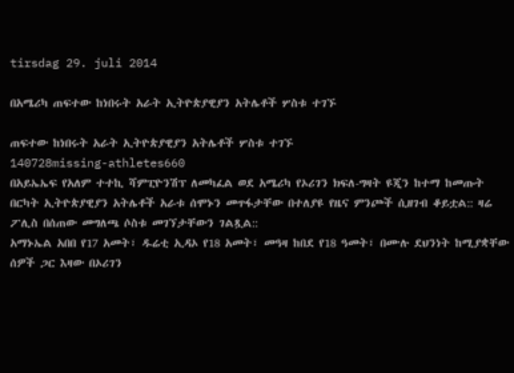tirsdag 29. juli 2014

በአሜሪካ ጠፍተው ከነበሩት አራት ኢትዮጵያዊያን አትሌቶች ሦስቱ ተገኙ

ጠፍተው ከነበሩት አራት ኢትዮጵያዊያን አትሌቶች ሦስቱ ተገኙ
140728missing-athletes660
በአይኤኤፍ የአለም ተተኪ ሻምፒዮንሽፕ ለመካፈል ወደ አሜሪካ የኦሪገን ክፍለ-ግዛት ዩጂን ከተማ ከመጡት በርካት ኢትዮጵያዊያን አትሌቶች አራቱ ሰሞኑን መጥፋታቸው በተለያዩ የዜና ምንጮች ሲዘገብ ቆይቷል:: ዛሬ ፖሊስ በሰጠው መግለጫ ሶስቱ መገኘታቸውን ገልጿል::
አማኑኤል አበበ የ17 አመት፣ ዱሬቲ ኢዳኦ የ18 አመት፣ መዓዛ ከበደ የ18 ዓመት፣ በሙሉ ደህንነት ከሚያቋቸው ሰዎች ጋር እዛው በኦሪገን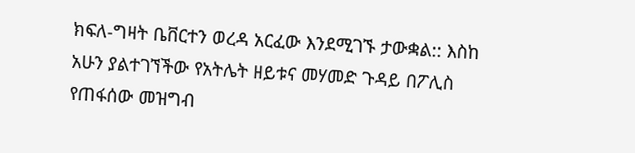ክፍለ-ግዛት ቤቨርተን ወረዳ አርፈው እንደሚገኙ ታውቋል:: እስከ አሁን ያልተገኘችው የአትሌት ዘይቱና መሃመድ ጉዳይ በፖሊስ የጠፋሰው መዝግብ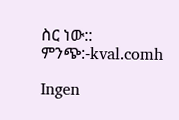ስር ነው::
ምንጭ:-kval.comh

Ingen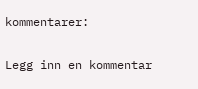kommentarer:

Legg inn en kommentar